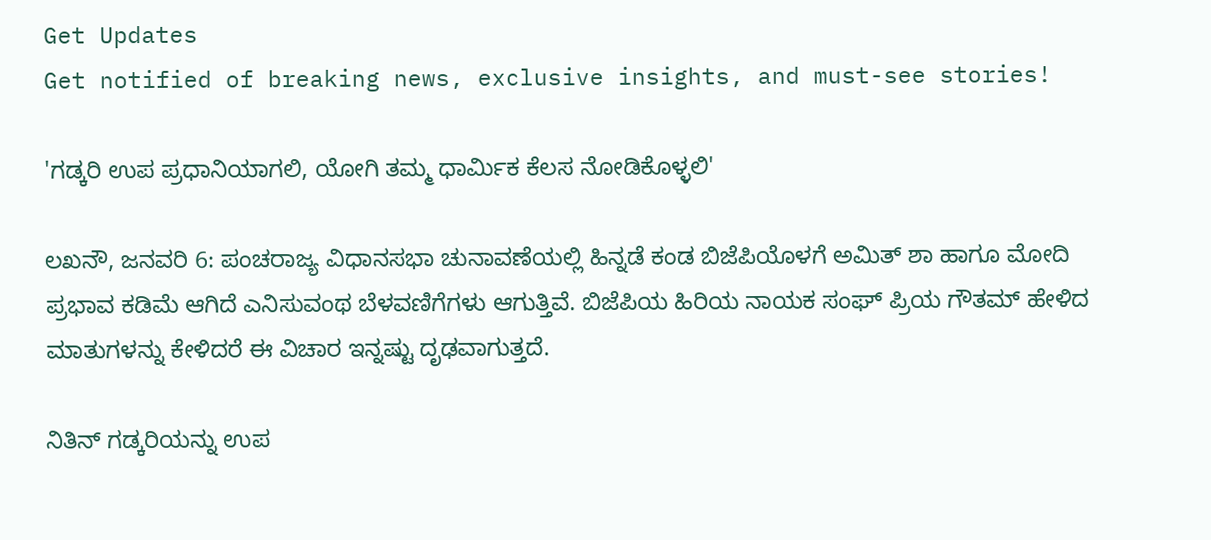Get Updates
Get notified of breaking news, exclusive insights, and must-see stories!

'ಗಡ್ಕರಿ ಉಪ ಪ್ರಧಾನಿಯಾಗಲಿ, ಯೋಗಿ ತಮ್ಮ ಧಾರ್ಮಿಕ ಕೆಲಸ ನೋಡಿಕೊಳ್ಳಲಿ'

ಲಖನೌ, ಜನವರಿ 6: ಪಂಚರಾಜ್ಯ ವಿಧಾನಸಭಾ ಚುನಾವಣೆಯಲ್ಲಿ ಹಿನ್ನಡೆ ಕಂಡ ಬಿಜೆಪಿಯೊಳಗೆ ಅಮಿತ್ ಶಾ ಹಾಗೂ ಮೋದಿ ಪ್ರಭಾವ ಕಡಿಮೆ ಆಗಿದೆ ಎನಿಸುವಂಥ ಬೆಳವಣಿಗೆಗಳು ಆಗುತ್ತಿವೆ. ಬಿಜೆಪಿಯ ಹಿರಿಯ ನಾಯಕ ಸಂಘ್ ಪ್ರಿಯ ಗೌತಮ್ ಹೇಳಿದ ಮಾತುಗಳನ್ನು ಕೇಳಿದರೆ ಈ ವಿಚಾರ ಇನ್ನಷ್ಟು ದೃಢವಾಗುತ್ತದೆ.

ನಿತಿನ್ ಗಡ್ಕರಿಯನ್ನು ಉಪ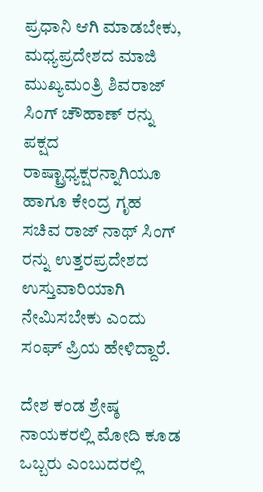ಪ್ರಧಾನಿ ಆಗಿ ಮಾಡಬೇಕು, ಮಧ್ಯಪ್ರದೇಶದ ಮಾಜಿ ಮುಖ್ಯಮಂತ್ರಿ ಶಿವರಾಜ್ ಸಿಂಗ್ ಚೌಹಾಣ್ ರನ್ನು ಪಕ್ಷದ ರಾಷ್ಟ್ರಾಧ್ಯಕ್ಷರನ್ನಾಗಿಯೂ ಹಾಗೂ ಕೇಂದ್ರ ಗೃಹ ಸಚಿವ ರಾಜ್ ನಾಥ್ ಸಿಂಗ್ ರನ್ನು ಉತ್ತರಪ್ರದೇಶದ ಉಸ್ತುವಾರಿಯಾಗಿ ನೇಮಿಸಬೇಕು ಎಂದು ಸಂಘ್ ಪ್ರಿಯ ಹೇಳಿದ್ದಾರೆ.

ದೇಶ ಕಂಡ ಶ್ರೇಷ್ಠ ನಾಯಕರಲ್ಲಿ ಮೋದಿ ಕೂಡ ಒಬ್ಬರು ಎಂಬುದರಲ್ಲಿ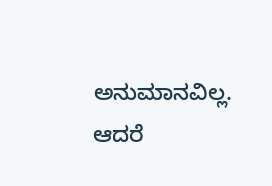ಅನುಮಾನವಿಲ್ಲ. ಆದರೆ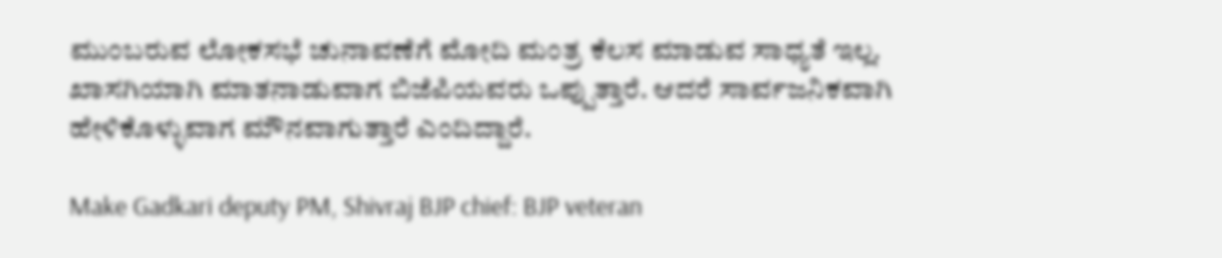ಮುಂಬರುವ ಲೋಕಸಭೆ ಚುನಾವಣೆಗೆ ಮೋದಿ ಮಂತ್ರ ಕೆಲಸ ಮಾಡುವ ಸಾಧ್ಯತೆ ಇಲ್ಲ. ಖಾಸಗಿಯಾಗಿ ಮಾತನಾಡುವಾಗ ಬಿಜೆಪಿಯವರು ಒಪ್ಪುತ್ತಾರೆ. ಆದರೆ ಸಾರ್ವಜನಿಕವಾಗಿ ಹೇಳಿಕೊಳ್ಳುವಾಗ ಮೌನವಾಗುತ್ತಾರೆ ಎಂದಿದ್ದಾರೆ.

Make Gadkari deputy PM, Shivraj BJP chief: BJP veteran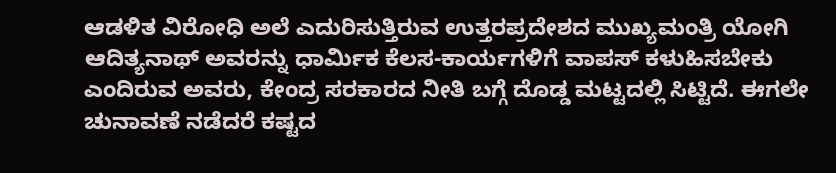ಆಡಳಿತ ವಿರೋಧಿ ಅಲೆ ಎದುರಿಸುತ್ತಿರುವ ಉತ್ತರಪ್ರದೇಶದ ಮುಖ್ಯಮಂತ್ರಿ ಯೋಗಿ ಆದಿತ್ಯನಾಥ್ ಅವರನ್ನು ಧಾರ್ಮಿಕ ಕೆಲಸ-ಕಾರ್ಯಗಳಿಗೆ ವಾಪಸ್ ಕಳುಹಿಸಬೇಕು ಎಂದಿರುವ ಅವರು, ಕೇಂದ್ರ ಸರಕಾರದ ನೀತಿ ಬಗ್ಗೆ ದೊಡ್ಡ ಮಟ್ಟದಲ್ಲಿ ಸಿಟ್ಟಿದೆ. ಈಗಲೇ ಚುನಾವಣೆ ನಡೆದರೆ ಕಷ್ಟದ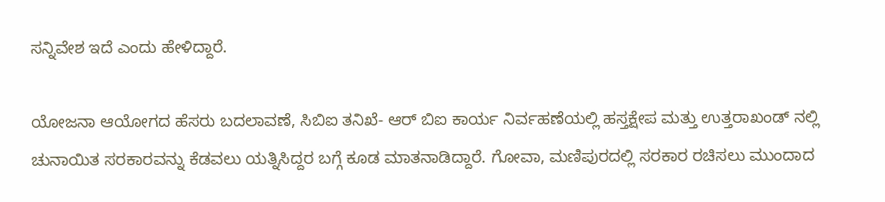ಸನ್ನಿವೇಶ ಇದೆ ಎಂದು ಹೇಳಿದ್ದಾರೆ.

ಯೋಜನಾ ಆಯೋಗದ ಹೆಸರು ಬದಲಾವಣೆ, ಸಿಬಿಐ ತನಿಖೆ- ಆರ್ ಬಿಐ ಕಾರ್ಯ ನಿರ್ವಹಣೆಯಲ್ಲಿ ಹಸ್ತಕ್ಷೇಪ ಮತ್ತು ಉತ್ತರಾಖಂಡ್ ನಲ್ಲಿ ಚುನಾಯಿತ ಸರಕಾರವನ್ನು ಕೆಡವಲು ಯತ್ನಿಸಿದ್ದರ ಬಗ್ಗೆ ಕೂಡ ಮಾತನಾಡಿದ್ದಾರೆ. ಗೋವಾ, ಮಣಿಪುರದಲ್ಲಿ ಸರಕಾರ ರಚಿಸಲು ಮುಂದಾದ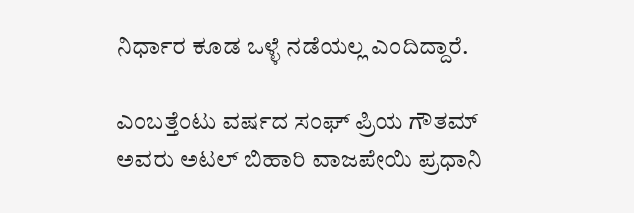ನಿರ್ಧಾರ ಕೂಡ ಒಳ್ಳೆ ನಡೆಯಲ್ಲ ಎಂದಿದ್ದಾರೆ.

ಎಂಬತ್ತೆಂಟು ವರ್ಷದ ಸಂಘ್ ಪ್ರಿಯ ಗೌತಮ್ ಅವರು ಅಟಲ್ ಬಿಹಾರಿ ವಾಜಪೇಯಿ ಪ್ರಧಾನಿ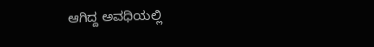ಆಗಿದ್ದ ಅವಧಿಯಲ್ಲಿ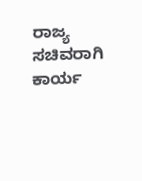ರಾಜ್ಯ ಸಚಿವರಾಗಿ ಕಾರ್ಯ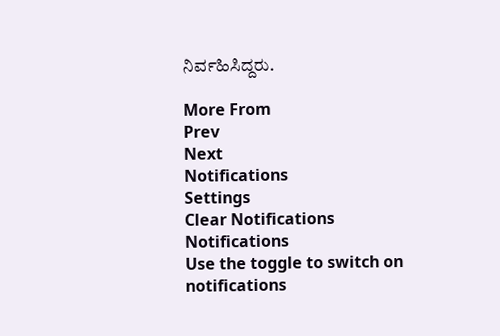ನಿರ್ವಹಿಸಿದ್ದರು.

More From
Prev
Next
Notifications
Settings
Clear Notifications
Notifications
Use the toggle to switch on notifications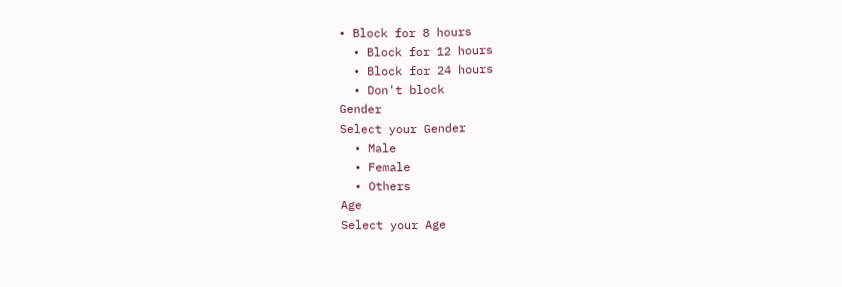• Block for 8 hours
  • Block for 12 hours
  • Block for 24 hours
  • Don't block
Gender
Select your Gender
  • Male
  • Female
  • Others
Age
Select your Age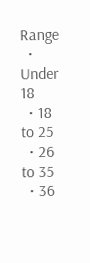Range
  • Under 18
  • 18 to 25
  • 26 to 35
  • 36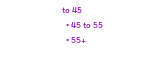to 45
  • 45 to 55
  • 55+